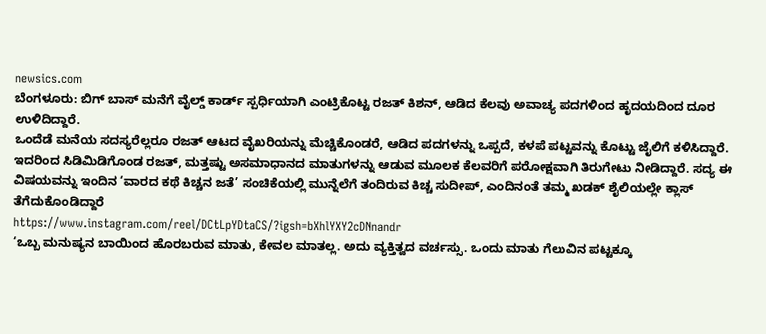newsics.com
ಬೆಂಗಳೂರು: ಬಿಗ್ ಬಾಸ್ ಮನೆಗೆ ವೈಲ್ಡ್ ಕಾರ್ಡ್ ಸ್ಪರ್ಧಿಯಾಗಿ ಎಂಟ್ರಿಕೊಟ್ಟ ರಜತ್ ಕಿಶನ್, ಆಡಿದ ಕೆಲವು ಅವಾಚ್ಯ ಪದಗಳಿಂದ ಹೃದಯದಿಂದ ದೂರ ಉಳಿದಿದ್ದಾರೆ.
ಒಂದೆಡೆ ಮನೆಯ ಸದಸ್ಯರೆಲ್ಲರೂ ರಜತ್ ಆಟದ ವೈಖರಿಯನ್ನು ಮೆಚ್ಚಿಕೊಂಡರೆ, ಆಡಿದ ಪದಗಳನ್ನು ಒಪ್ಪದೆ, ಕಳಪೆ ಪಟ್ಟವನ್ನು ಕೊಟ್ಟು ಜೈಲಿಗೆ ಕಳಿಸಿದ್ದಾರೆ. ಇದರಿಂದ ಸಿಡಿಮಿಡಿಗೊಂಡ ರಜತ್, ಮತ್ತಷ್ಟು ಅಸಮಾಧಾನದ ಮಾತುಗಳನ್ನು ಆಡುವ ಮೂಲಕ ಕೆಲವರಿಗೆ ಪರೋಕ್ಷವಾಗಿ ತಿರುಗೇಟು ನೀಡಿದ್ದಾರೆ. ಸದ್ಯ ಈ ವಿಷಯವನ್ನು ಇಂದಿನ ‘ವಾರದ ಕಥೆ ಕಿಚ್ಚನ ಜತೆ’ ಸಂಚಿಕೆಯಲ್ಲಿ ಮುನ್ನೆಲೆಗೆ ತಂದಿರುವ ಕಿಚ್ಚ ಸುದೀಪ್, ಎಂದಿನಂತೆ ತಮ್ಮ ಖಡಕ್ ಶೈಲಿಯಲ್ಲೇ ಕ್ಲಾಸ್ ತೆಗೆದುಕೊಂಡಿದ್ದಾರೆ
https://www.instagram.com/reel/DCtLpYDtaCS/?igsh=bXhlYXY2cDNnandr
‘ಒಬ್ಬ ಮನುಷ್ಯನ ಬಾಯಿಂದ ಹೊರಬರುವ ಮಾತು, ಕೇವಲ ಮಾತಲ್ಲ. ಅದು ವ್ಯಕ್ತಿತ್ವದ ವರ್ಚಸ್ಸು. ಒಂದು ಮಾತು ಗೆಲುವಿನ ಪಟ್ಟಕ್ಕೂ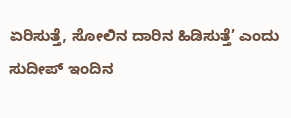ಏರಿಸುತ್ತೆ, ಸೋಲಿನ ದಾರಿನ ಹಿಡಿಸುತ್ತೆ’ ಎಂದು ಸುದೀಪ್ ಇಂದಿನ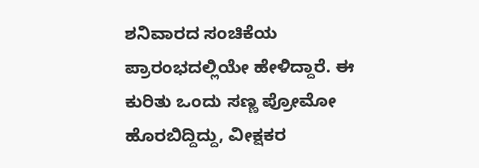ಶನಿವಾರದ ಸಂಚಿಕೆಯ ಪ್ರಾರಂಭದಲ್ಲಿಯೇ ಹೇಳಿದ್ದಾರೆ. ಈ ಕುರಿತು ಒಂದು ಸಣ್ಣ ಪ್ರೋಮೋ ಹೊರಬಿದ್ದಿದ್ದು, ವೀಕ್ಷಕರ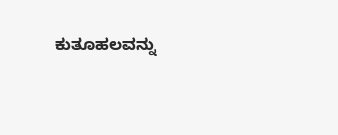ಕುತೂಹಲವನ್ನು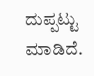ದುಪ್ಪಟ್ಟು ಮಾಡಿದೆ.